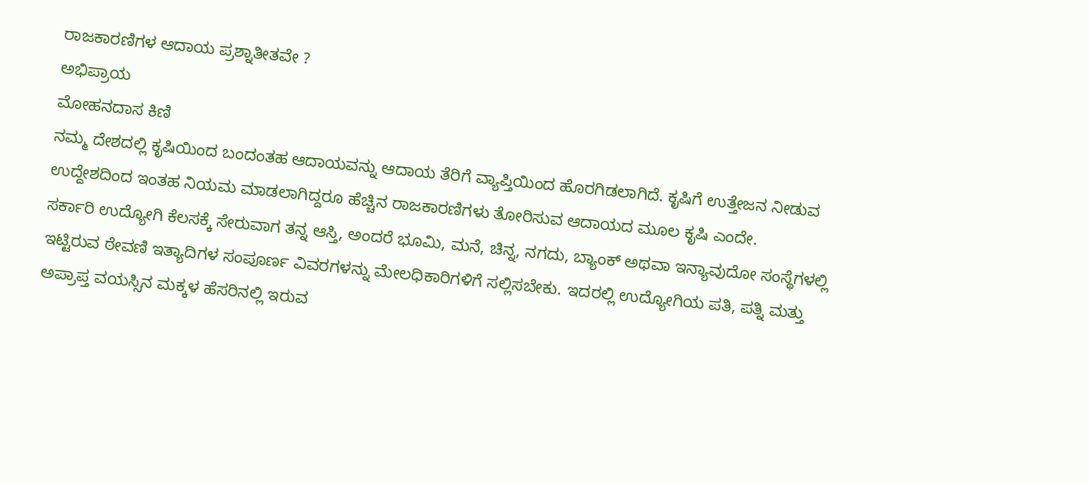ರಾಜಕಾರಣಿಗಳ ಆದಾಯ ಪ್ರಶ್ನಾತೀತವೇ ?
ಅಭಿಪ್ರಾಯ
ಮೋಹನದಾಸ ಕಿಣಿ
ನಮ್ಮ ದೇಶದಲ್ಲಿ ಕೃಷಿಯಿಂದ ಬಂದಂತಹ ಆದಾಯವನ್ನು ಆದಾಯ ತೆರಿಗೆ ವ್ಯಾಪ್ತಿಯಿಂದ ಹೊರಗಿಡಲಾಗಿದೆ. ಕೃಷಿಗೆ ಉತ್ತೇಜನ ನೀಡುವ ಉದ್ದೇಶದಿಂದ ಇಂತಹ ನಿಯಮ ಮಾಡಲಾಗಿದ್ದರೂ ಹೆಚ್ಚಿನ ರಾಜಕಾರಣಿಗಳು ತೋರಿಸುವ ಆದಾಯದ ಮೂಲ ಕೃಷಿ ಎಂದೇ.
ಸರ್ಕಾರಿ ಉದ್ಯೋಗಿ ಕೆಲಸಕ್ಕೆ ಸೇರುವಾಗ ತನ್ನ ಆಸ್ತಿ, ಅಂದರೆ ಭೂಮಿ, ಮನೆ, ಚಿನ್ನ, ನಗದು, ಬ್ಯಾಂಕ್ ಅಥವಾ ಇನ್ಯಾವುದೋ ಸಂಸ್ಥೆಗಳಲ್ಲಿ ಇಟ್ಟಿರುವ ಠೇವಣಿ ಇತ್ಯಾದಿಗಳ ಸಂಪೂರ್ಣ ವಿವರಗಳನ್ನು ಮೇಲಧಿಕಾರಿಗಳಿಗೆ ಸಲ್ಲಿಸಬೇಕು. ಇದರಲ್ಲಿ ಉದ್ಯೋಗಿಯ ಪತಿ, ಪತ್ನಿ ಮತ್ತು ಅಪ್ರಾಪ್ತ ವಯಸ್ಸಿನ ಮಕ್ಕಳ ಹೆಸರಿನಲ್ಲಿ ಇರುವ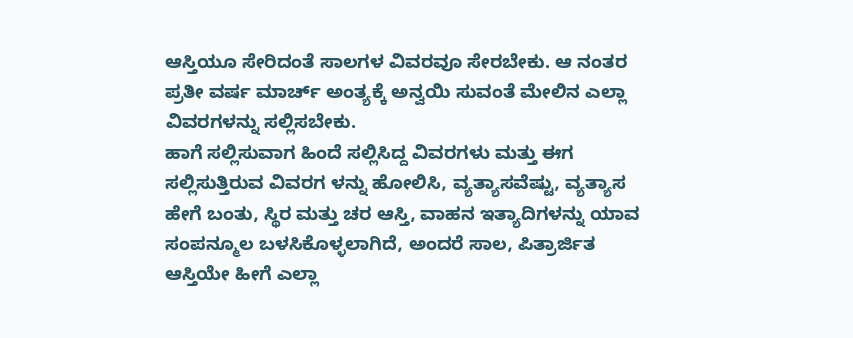ಆಸ್ತಿಯೂ ಸೇರಿದಂತೆ ಸಾಲಗಳ ವಿವರವೂ ಸೇರಬೇಕು. ಆ ನಂತರ ಪ್ರತೀ ವರ್ಷ ಮಾರ್ಚ್ ಅಂತ್ಯಕ್ಕೆ ಅನ್ವಯಿ ಸುವಂತೆ ಮೇಲಿನ ಎಲ್ಲಾ ವಿವರಗಳನ್ನು ಸಲ್ಲಿಸಬೇಕು.
ಹಾಗೆ ಸಲ್ಲಿಸುವಾಗ ಹಿಂದೆ ಸಲ್ಲಿಸಿದ್ದ ವಿವರಗಳು ಮತ್ತು ಈಗ ಸಲ್ಲಿಸುತ್ತಿರುವ ವಿವರಗ ಳನ್ನು ಹೋಲಿಸಿ, ವ್ಯತ್ಯಾಸವೆಷ್ಟು, ವ್ಯತ್ಯಾಸ ಹೇಗೆ ಬಂತು, ಸ್ಥಿರ ಮತ್ತು ಚರ ಆಸ್ತಿ, ವಾಹನ ಇತ್ಯಾದಿಗಳನ್ನು ಯಾವ ಸಂಪನ್ಮೂಲ ಬಳಸಿಕೊಳ್ಳಲಾಗಿದೆ, ಅಂದರೆ ಸಾಲ, ಪಿತ್ರಾರ್ಜಿತ ಆಸ್ತಿಯೇ ಹೀಗೆ ಎಲ್ಲಾ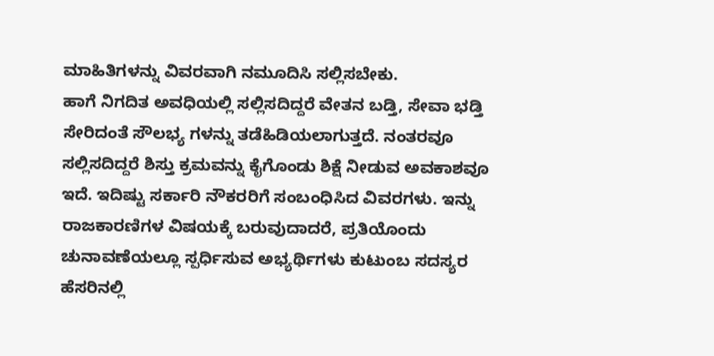ಮಾಹಿತಿಗಳನ್ನು ವಿವರವಾಗಿ ನಮೂದಿಸಿ ಸಲ್ಲಿಸಬೇಕು.
ಹಾಗೆ ನಿಗದಿತ ಅವಧಿಯಲ್ಲಿ ಸಲ್ಲಿಸದಿದ್ದರೆ ವೇತನ ಬಡ್ತಿ, ಸೇವಾ ಭಡ್ತಿ ಸೇರಿದಂತೆ ಸೌಲಭ್ಯ ಗಳನ್ನು ತಡೆಹಿಡಿಯಲಾಗುತ್ತದೆ. ನಂತರವೂ ಸಲ್ಲಿಸದಿದ್ದರೆ ಶಿಸ್ತು ಕ್ರಮವನ್ನು ಕೈಗೊಂಡು ಶಿಕ್ಷೆ ನೀಡುವ ಅವಕಾಶವೂ ಇದೆ. ಇದಿಷ್ಟು ಸರ್ಕಾರಿ ನೌಕರರಿಗೆ ಸಂಬಂಧಿಸಿದ ವಿವರಗಳು. ಇನ್ನು ರಾಜಕಾರಣಿಗಳ ವಿಷಯಕ್ಕೆ ಬರುವುದಾದರೆ, ಪ್ರತಿಯೊಂದು ಚುನಾವಣೆಯಲ್ಲೂ ಸ್ಪರ್ಧಿಸುವ ಅಭ್ಯರ್ಥಿಗಳು ಕುಟುಂಬ ಸದಸ್ಯರ ಹೆಸರಿನಲ್ಲಿ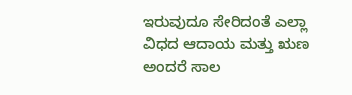ಇರುವುದೂ ಸೇರಿದಂತೆ ಎಲ್ಲಾ ವಿಧದ ಆದಾಯ ಮತ್ತು ಋಣ ಅಂದರೆ ಸಾಲ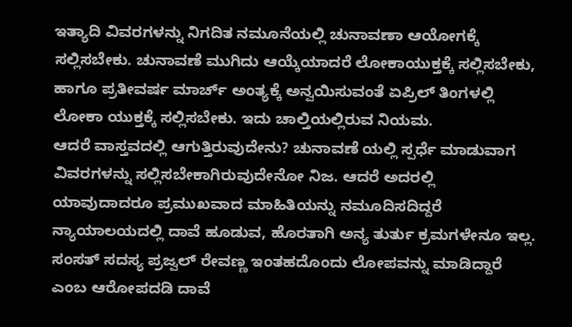ಇತ್ಯಾದಿ ವಿವರಗಳನ್ನು ನಿಗದಿತ ನಮೂನೆಯಲ್ಲಿ ಚುನಾವಣಾ ಆಯೋಗಕ್ಕೆ ಸಲ್ಲಿಸಬೇಕು. ಚುನಾವಣೆ ಮುಗಿದು ಆಯ್ಕೆಯಾದರೆ ಲೋಕಾಯುಕ್ತಕ್ಕೆ ಸಲ್ಲಿಸಬೇಕು, ಹಾಗೂ ಪ್ರತೀವರ್ಷ ಮಾರ್ಚ್ ಅಂತ್ಯಕ್ಕೆ ಅನ್ವಯಿಸುವಂತೆ ಏಪ್ರಿಲ್ ತಿಂಗಳಲ್ಲಿ ಲೋಕಾ ಯುಕ್ತಕ್ಕೆ ಸಲ್ಲಿಸಬೇಕು. ಇದು ಚಾಲ್ತಿಯಲ್ಲಿರುವ ನಿಯಮ.
ಆದರೆ ವಾಸ್ತವದಲ್ಲಿ ಆಗುತ್ತಿರುವುದೇನು? ಚುನಾವಣೆ ಯಲ್ಲಿ ಸ್ಪರ್ಧೆ ಮಾಡುವಾಗ ವಿವರಗಳನ್ನು ಸಲ್ಲಿಸಬೇಕಾಗಿರುವುದೇನೋ ನಿಜ. ಆದರೆ ಅದರಲ್ಲಿ ಯಾವುದಾದರೂ ಪ್ರಮುಖವಾದ ಮಾಹಿತಿಯನ್ನು ನಮೂದಿಸದಿದ್ದರೆ ನ್ಯಾಯಾಲಯದಲ್ಲಿ ದಾವೆ ಹೂಡುವ, ಹೊರತಾಗಿ ಅನ್ಯ ತುರ್ತು ಕ್ರಮಗಳೇನೂ ಇಲ್ಲ. ಸಂಸತ್ ಸದಸ್ಯ ಪ್ರಜ್ವಲ್ ರೇವಣ್ಣ ಇಂತಹದೊಂದು ಲೋಪವನ್ನು ಮಾಡಿದ್ದಾರೆ ಎಂಬ ಆರೋಪದಡಿ ದಾವೆ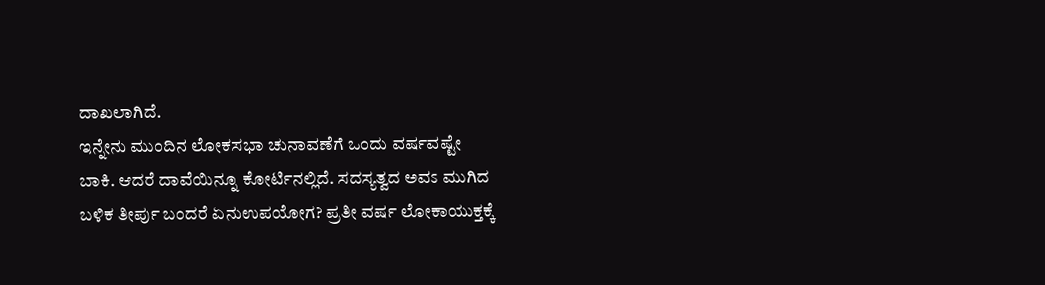ದಾಖಲಾಗಿದೆ.
ಇನ್ನೇನು ಮುಂದಿನ ಲೋಕಸಭಾ ಚುನಾವಣೆಗೆ ಒಂದು ವರ್ಷವಷ್ಟೇ ಬಾಕಿ. ಆದರೆ ದಾವೆಯಿನ್ನೂ ಕೋರ್ಟಿನಲ್ಲಿದೆ. ಸದಸ್ಯತ್ವದ ಅವಽ ಮುಗಿದ ಬಳಿಕ ತೀರ್ಪು ಬಂದರೆ ಏನುಉಪಯೋಗ? ಪ್ರತೀ ವರ್ಷ ಲೋಕಾಯುಕ್ತಕ್ಕೆ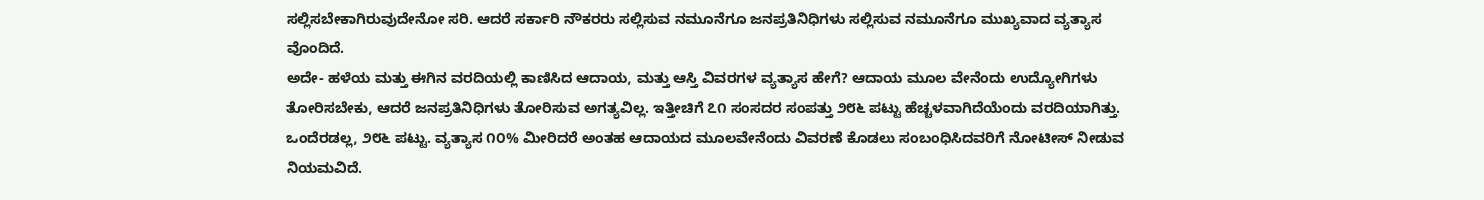ಸಲ್ಲಿಸಬೇಕಾಗಿರುವುದೇನೋ ಸರಿ. ಆದರೆ ಸರ್ಕಾರಿ ನೌಕರರು ಸಲ್ಲಿಸುವ ನಮೂನೆಗೂ ಜನಪ್ರತಿನಿಧಿಗಳು ಸಲ್ಲಿಸುವ ನಮೂನೆಗೂ ಮುಖ್ಯವಾದ ವ್ಯತ್ಯಾಸ ವೊಂದಿದೆ.
ಅದೇ- ಹಳೆಯ ಮತ್ತು ಈಗಿನ ವರದಿಯಲ್ಲಿ ಕಾಣಿಸಿದ ಆದಾಯ, ಮತ್ತು ಆಸ್ತಿ ವಿವರಗಳ ವ್ಯತ್ಯಾಸ ಹೇಗೆ? ಆದಾಯ ಮೂಲ ವೇನೆಂದು ಉದ್ಯೋಗಿಗಳು ತೋರಿಸಬೇಕು, ಆದರೆ ಜನಪ್ರತಿನಿಧಿಗಳು ತೋರಿಸುವ ಅಗತ್ಯವಿಲ್ಲ. ಇತ್ತೀಚಿಗೆ ೭೧ ಸಂಸದರ ಸಂಪತ್ತು ೨೮೬ ಪಟ್ಟು ಹೆಚ್ಚಳವಾಗಿದೆಯೆಂದು ವರದಿಯಾಗಿತ್ತು. ಒಂದೆರಡಲ್ಲ, ೨೮೬ ಪಟ್ಟು. ವ್ಯತ್ಯಾಸ ೧೦% ಮೀರಿದರೆ ಅಂತಹ ಆದಾಯದ ಮೂಲವೇನೆಂದು ವಿವರಣೆ ಕೊಡಲು ಸಂಬಂಧಿಸಿದವರಿಗೆ ನೋಟೀಸ್ ನೀಡುವ ನಿಯಮವಿದೆ.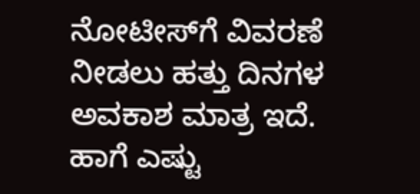ನೋಟೀಸ್‌ಗೆ ವಿವರಣೆ ನೀಡಲು ಹತ್ತು ದಿನಗಳ ಅವಕಾಶ ಮಾತ್ರ ಇದೆ. ಹಾಗೆ ಎಷ್ಟು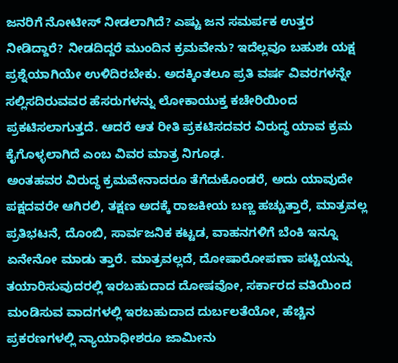ಜನರಿಗೆ ನೋಟೀಸ್ ನೀಡಲಾಗಿದೆ? ಎಷ್ಟು ಜನ ಸಮರ್ಪಕ ಉತ್ತರ ನೀಡಿದ್ದಾರೆ? ನೀಡದಿದ್ದರೆ ಮುಂದಿನ ಕ್ರಮವೇನು? ಇದೆಲ್ಲವೂ ಬಹುಶಃ ಯಕ್ಷ ಪ್ರಶ್ನೆಯಾಗಿಯೇ ಉಳಿದಿರಬೇಕು. ಅದಕ್ಕಿಂತಲೂ ಪ್ರತಿ ವರ್ಷ ವಿವರಗಳನ್ನೇ ಸಲ್ಲಿಸದಿರುವವರ ಹೆಸರುಗಳನ್ನು ಲೋಕಾಯುಕ್ತ ಕಚೇರಿಯಿಂದ ಪ್ರಕಟಿಸಲಾಗುತ್ತದೆ. ಆದರೆ ಆತ ರೀತಿ ಪ್ರಕಟಿಸದವರ ವಿರುದ್ಧ ಯಾವ ಕ್ರಮ ಕೈಗೊಳ್ಳಲಾಗಿದೆ ಎಂಬ ವಿವರ ಮಾತ್ರ ನಿಗೂಢ.
ಅಂತಹವರ ವಿರುದ್ಧ ಕ್ರಮವೇನಾದರೂ ತೆಗೆದುಕೊಂಡರೆ, ಅದು ಯಾವುದೇ ಪಕ್ಷದವರೇ ಆಗಿರಲಿ, ತಕ್ಷಣ ಅದಕ್ಕೆ ರಾಜಕೀಯ ಬಣ್ಣ ಹಚ್ಚುತ್ತಾರೆ, ಮಾತ್ರವಲ್ಲ ಪ್ರತಿಭಟನೆ, ದೊಂಬಿ, ಸಾರ್ವಜನಿಕ ಕಟ್ಟಡ, ವಾಹನಗಳಿಗೆ ಬೆಂಕಿ ಇನ್ನೂ ಏನೇನೋ ಮಾಡು ತ್ತಾರೆ. ಮಾತ್ರವಲ್ಲದೆ, ದೋಷಾರೋಪಣಾ ಪಟ್ಟಿಯನ್ನು ತಯಾರಿಸುವುದರಲ್ಲಿ ಇರಬಹುದಾದ ದೋಷವೋ, ಸರ್ಕಾರದ ವತಿಯಿಂದ ಮಂಡಿಸುವ ವಾದಗಳಲ್ಲಿ ಇರಬಹುದಾದ ದುರ್ಬಲತೆಯೋ, ಹೆಚ್ಚಿನ ಪ್ರಕರಣಗಳಲ್ಲಿ ನ್ಯಾಯಾಧೀಶರೂ ಜಾಮೀನು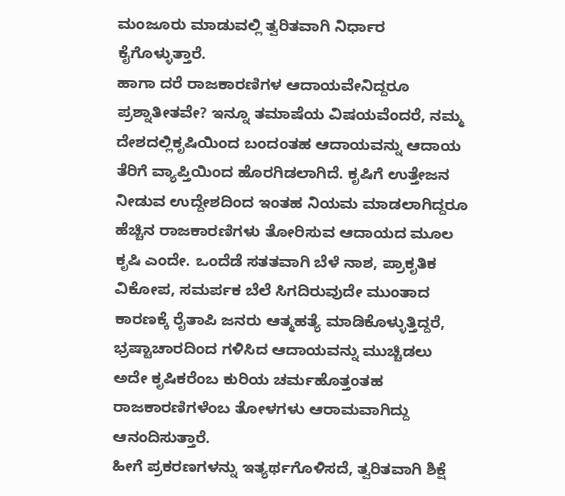ಮಂಜೂರು ಮಾಡುವಲ್ಲಿ ತ್ವರಿತವಾಗಿ ನಿರ್ಧಾರ ಕೈಗೊಳ್ಳುತ್ತಾರೆ.
ಹಾಗಾ ದರೆ ರಾಜಕಾರಣಿಗಳ ಆದಾಯವೇನಿದ್ದರೂ ಪ್ರಶ್ನಾತೀತವೇ? ಇನ್ನೂ ತಮಾಷೆಯ ವಿಷಯವೆಂದರೆ, ನಮ್ಮ ದೇಶದಲ್ಲಿಕೃಷಿಯಿಂದ ಬಂದಂತಹ ಆದಾಯವನ್ನು ಆದಾಯ ತೆರಿಗೆ ವ್ಯಾಪ್ತಿಯಿಂದ ಹೊರಗಿಡಲಾಗಿದೆ. ಕೃಷಿಗೆ ಉತ್ತೇಜನ ನೀಡುವ ಉದ್ದೇಶದಿಂದ ಇಂತಹ ನಿಯಮ ಮಾಡಲಾಗಿದ್ದರೂ ಹೆಚ್ಚಿನ ರಾಜಕಾರಣಿಗಳು ತೋರಿಸುವ ಆದಾಯದ ಮೂಲ ಕೃಷಿ ಎಂದೇ. ಒಂದೆಡೆ ಸತತವಾಗಿ ಬೆಳೆ ನಾಶ, ಪ್ರಾಕೃತಿಕ ವಿಕೋಪ, ಸಮರ್ಪಕ ಬೆಲೆ ಸಿಗದಿರುವುದೇ ಮುಂತಾದ ಕಾರಣಕ್ಕೆ ರೈತಾಪಿ ಜನರು ಆತ್ಮಹತ್ಯೆ ಮಾಡಿಕೊಳ್ಳುತ್ತಿದ್ದರೆ, ಭ್ರಷ್ಟಾಚಾರದಿಂದ ಗಳಿಸಿದ ಆದಾಯವನ್ನು ಮುಚ್ಚಿಡಲು ಅದೇ ಕೃಷಿಕರೆಂಬ ಕುರಿಯ ಚರ್ಮಹೊತ್ತಂತಹ ರಾಜಕಾರಣಿಗಳೆಂಬ ತೋಳಗಳು ಆರಾಮವಾಗಿದ್ದು ಆನಂದಿಸುತ್ತಾರೆ.
ಹೀಗೆ ಪ್ರಕರಣಗಳನ್ನು ಇತ್ಯರ್ಥಗೊಳಿಸದೆ, ತ್ವರಿತವಾಗಿ ಶಿಕ್ಷೆ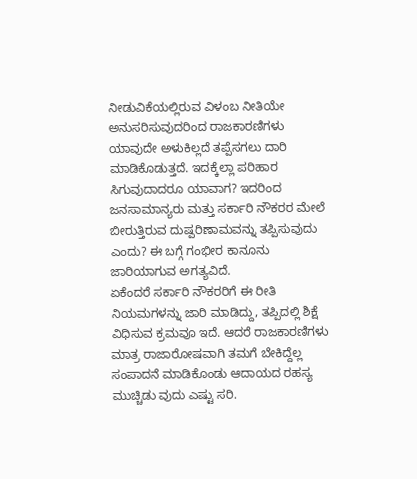ನೀಡುವಿಕೆಯಲ್ಲಿರುವ ವಿಳಂಬ ನೀತಿಯೇ  ಅನುಸರಿಸುವುದರಿಂದ ರಾಜಕಾರಣಿಗಳು ಯಾವುದೇ ಅಳುಕಿಲ್ಲದೆ ತಪ್ಪೆಸಗಲು ದಾರಿ ಮಾಡಿಕೊಡುತ್ತದೆ. ಇದಕ್ಕೆಲ್ಲಾ ಪರಿಹಾರ ಸಿಗುವುದಾದರೂ ಯಾವಾಗ? ಇದರಿಂದ ಜನಸಾಮಾನ್ಯರು ಮತ್ತು ಸರ್ಕಾರಿ ನೌಕರರ ಮೇಲೆ ಬೀರುತ್ತಿರುವ ದುಷ್ಪರಿಣಾಮವನ್ನು ತಪ್ಪಿಸುವುದು ಎಂದು? ಈ ಬಗ್ಗೆ ಗಂಭೀರ ಕಾನೂನು ಜಾರಿಯಾಗುವ ಅಗತ್ಯವಿದೆ.
ಏಕೆಂದರೆ ಸರ್ಕಾರಿ ನೌಕರರಿಗೆ ಈ ರೀತಿ ನಿಯಮಗಳನ್ನು ಜಾರಿ ಮಾಡಿದ್ದು, ತಪ್ಪಿದಲ್ಲಿ ಶಿಕ್ಷೆ ವಿಧಿಸುವ ಕ್ರಮವೂ ಇದೆ. ಆದರೆ ರಾಜಕಾರಣಿಗಳು ಮಾತ್ರ ರಾಜಾರೋಷವಾಗಿ ತಮಗೆ ಬೇಕಿದ್ದೆಲ್ಲ ಸಂಪಾದನೆ ಮಾಡಿಕೊಂಡು ಆದಾಯದ ರಹಸ್ಯ ಮುಚ್ಚಿಡು ವುದು ಎಷ್ಟು ಸರಿ.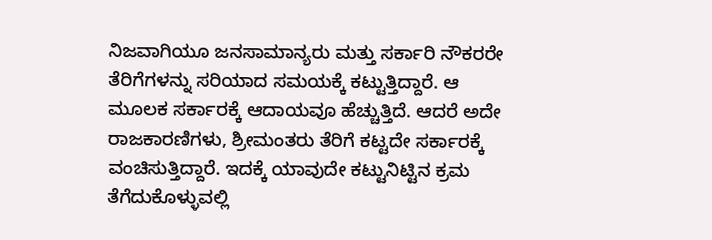ನಿಜವಾಗಿಯೂ ಜನಸಾಮಾನ್ಯರು ಮತ್ತು ಸರ್ಕಾರಿ ನೌಕರರೇ ತೆರಿಗೆಗಳನ್ನು ಸರಿಯಾದ ಸಮಯಕ್ಕೆ ಕಟ್ಟುತ್ತಿದ್ದಾರೆ. ಆ ಮೂಲಕ ಸರ್ಕಾರಕ್ಕೆ ಆದಾಯವೂ ಹೆಚ್ಚುತ್ತಿದೆ. ಆದರೆ ಅದೇ ರಾಜಕಾರಣಿಗಳು, ಶ್ರೀಮಂತರು ತೆರಿಗೆ ಕಟ್ಟದೇ ಸರ್ಕಾರಕ್ಕೆ ವಂಚಿಸುತ್ತಿದ್ದಾರೆ. ಇದಕ್ಕೆ ಯಾವುದೇ ಕಟ್ಟುನಿಟ್ಟಿನ ಕ್ರಮ ತೆಗೆದುಕೊಳ್ಳುವಲ್ಲಿ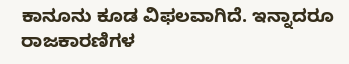ಕಾನೂನು ಕೂಡ ವಿಫಲವಾಗಿದೆ. ಇನ್ನಾದರೂ ರಾಜಕಾರಣಿಗಳ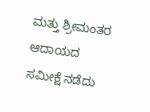ಮತ್ತು ಶ್ರೀಮಂತರ ಆದಾಯದ ಸಮೀಕ್ಷೆ ನಡೆದು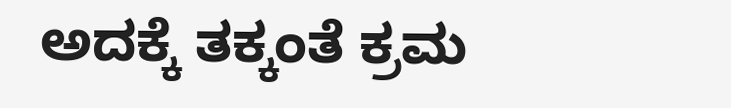ಅದಕ್ಕೆ ತಕ್ಕಂತೆ ಕ್ರಮ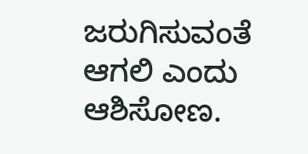ಜರುಗಿಸುವಂತೆ ಆಗಲಿ ಎಂದು ಆಶಿಸೋಣ.